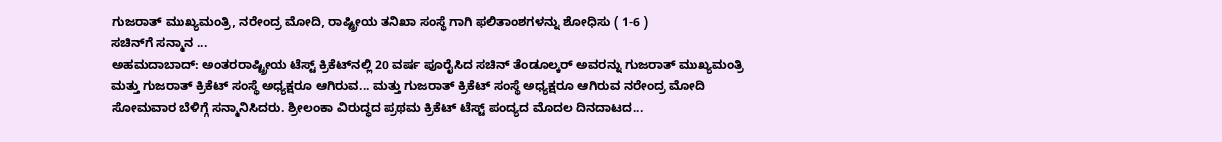ಗುಜರಾತ್ ಮುಖ್ಯಮಂತ್ರಿ, ನರೇಂದ್ರ ಮೋದಿ, ರಾಷ್ಟ್ರೀಯ ತನಿಖಾ ಸಂಸ್ಥೆ ಗಾಗಿ ಫಲಿತಾಂಶಗಳನ್ನು ಶೋಧಿಸು ( 1-6 )
ಸಚಿನ್‌ಗೆ ಸನ್ಮಾನ ...
ಅಹಮದಾಬಾದ್: ಅಂತರರಾಷ್ಟ್ರೀಯ ಟೆಸ್ಟ್ ಕ್ರಿಕೆಟ್‌ನಲ್ಲಿ 20 ವರ್ಷ ಪೂರೈಸಿದ ಸಚಿನ್ ತೆಂಡೂಲ್ಕರ್ ಅವರನ್ನು ಗುಜರಾತ್ ಮುಖ್ಯಮಂತ್ರಿ ಮತ್ತು ಗುಜರಾತ್ ಕ್ರಿಕೆಟ್ ಸಂಸ್ಥೆ ಅಧ್ಯಕ್ಷರೂ ಆಗಿರುವ... ಮತ್ತು ಗುಜರಾತ್ ಕ್ರಿಕೆಟ್ ಸಂಸ್ಥೆ ಅಧ್ಯಕ್ಷರೂ ಆಗಿರುವ ನರೇಂದ್ರ ಮೋದಿ ಸೋಮವಾರ ಬೆಳಿಗ್ಗೆ ಸನ್ಮಾನಿಸಿದರು. ಶ್ರೀಲಂಕಾ ವಿರುದ್ಧದ ಪ್ರಥಮ ಕ್ರಿಕೆಟ್ ಟೆಸ್ಟ್ ಪಂದ್ಯದ ಮೊದಲ ದಿನದಾಟದ...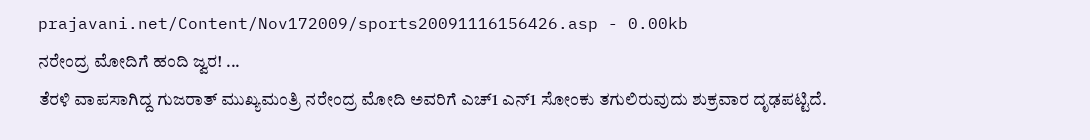prajavani.net/Content/Nov172009/sports20091116156426.asp - 0.00kb
ನರೇಂದ್ರ ಮೋದಿಗೆ ಹಂದಿ ಜ್ವರ! ...
ತೆರಳಿ ವಾಪಸಾಗಿದ್ದ ಗುಜರಾತ್ ಮುಖ್ಯಮಂತ್ರಿ ನರೇಂದ್ರ ಮೋದಿ ಅವರಿಗೆ ಎಚ್1 ಎನ್1 ಸೋಂಕು ತಗುಲಿರುವುದು ಶುಕ್ರವಾರ ದೃಢಪಟ್ಟಿದೆ.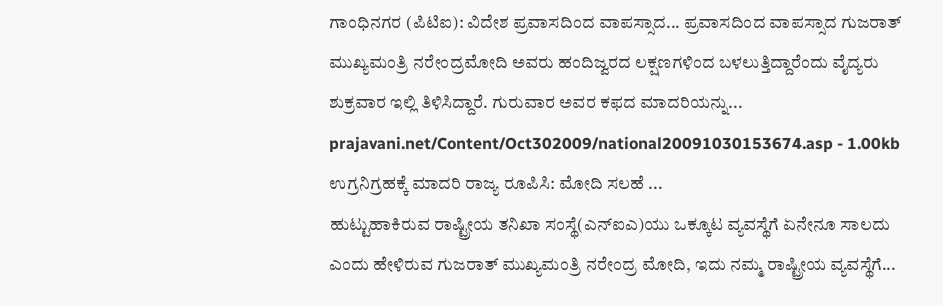ಗಾಂಧಿನಗರ (ಪಿಟಿಐ): ವಿದೇಶ ಪ್ರವಾಸದಿಂದ ವಾಪಸ್ಸಾದ... ಪ್ರವಾಸದಿಂದ ವಾಪಸ್ಸಾದ ಗುಜರಾತ್ ಮುಖ್ಯಮಂತ್ರಿ ನರೇಂದ್ರಮೋದಿ ಅವರು ಹಂದಿಜ್ವರದ ಲಕ್ಷಣಗಳಿಂದ ಬಳಲುತ್ತಿದ್ದಾರೆಂದು ವೈದ್ಯರು ಶುಕ್ರವಾರ ಇಲ್ಲಿ ತಿಳಿಸಿದ್ದಾರೆ. ಗುರುವಾರ ಅವರ ಕಫದ ಮಾದರಿಯನ್ನು...
prajavani.net/Content/Oct302009/national20091030153674.asp - 1.00kb
ಉಗ್ರನಿಗ್ರಹಕ್ಕೆ ಮಾದರಿ ರಾಜ್ಯ ರೂಪಿಸಿ: ಮೋದಿ ಸಲಹೆ ...
ಹುಟ್ಟುಹಾಕಿರುವ ರಾಷ್ಟ್ರೀಯ ತನಿಖಾ ಸಂಸ್ಥೆ(ಎನ್ಐಎ)ಯು ಒಕ್ಕೂಟ ವ್ಯವಸ್ಥೆಗೆ ಏನೇನೂ ಸಾಲದು ಎಂದು ಹೇಳಿರುವ ಗುಜರಾತ್ ಮುಖ್ಯಮಂತ್ರಿ ನರೇಂದ್ರ ಮೋದಿ, ಇದು ನಮ್ಮ ರಾಷ್ಟ್ರೀಯ ವ್ಯವಸ್ಥೆಗೆ...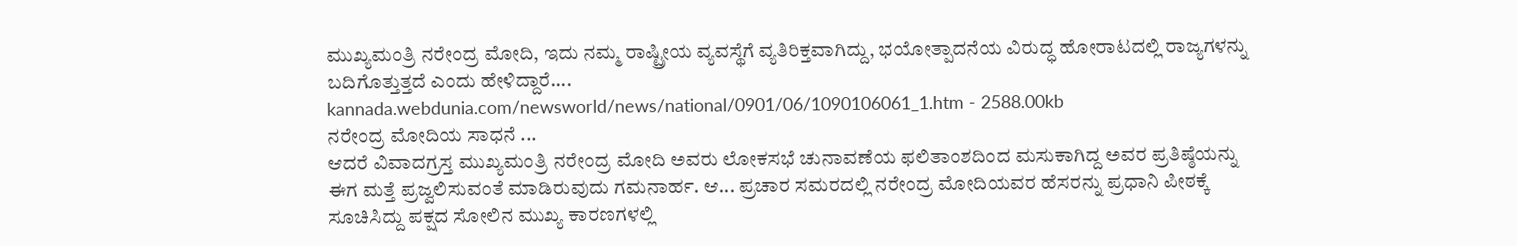ಮುಖ್ಯಮಂತ್ರಿ ನರೇಂದ್ರ ಮೋದಿ, ಇದು ನಮ್ಮ ರಾಷ್ಟ್ರೀಯ ವ್ಯವಸ್ಥೆಗೆ ವ್ಯತಿರಿಕ್ತವಾಗಿದ್ದು, ಭಯೋತ್ಪಾದನೆಯ ವಿರುದ್ಧ ಹೋರಾಟದಲ್ಲಿ ರಾಜ್ಯಗಳನ್ನು ಬದಿಗೊತ್ತುತ್ತದೆ ಎಂದು ಹೇಳಿದ್ದಾರೆ....
kannada.webdunia.com/newsworld/news/national/0901/06/1090106061_1.htm - 2588.00kb
ನರೇಂದ್ರ ಮೋದಿಯ ಸಾಧನೆ ...
ಆದರೆ ವಿವಾದಗ್ರಸ್ತ ಮುಖ್ಯಮಂತ್ರಿ ನರೇಂದ್ರ ಮೋದಿ ಅವರು ಲೋಕಸಭೆ ಚುನಾವಣೆಯ ಫಲಿತಾಂಶದಿಂದ ಮಸುಕಾಗಿದ್ದ ಅವರ ಪ್ರತಿಷ್ಠೆಯನ್ನು ಈಗ ಮತ್ತೆ ಪ್ರಜ್ವಲಿಸುವಂತೆ ಮಾಡಿರುವುದು ಗಮನಾರ್ಹ. ಆ... ಪ್ರಚಾರ ಸಮರದಲ್ಲಿ ನರೇಂದ್ರ ಮೋದಿಯವರ ಹೆಸರನ್ನು ಪ್ರಧಾನಿ ಪೀಠಕ್ಕೆ ಸೂಚಿಸಿದ್ದು ಪಕ್ಷದ ಸೋಲಿನ ಮುಖ್ಯ ಕಾರಣಗಳಲ್ಲಿ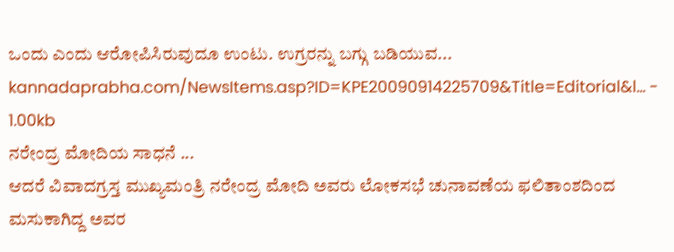ಒಂದು ಎಂದು ಆರೋಪಿಸಿರುವುದೂ ಉಂಟು. ಉಗ್ರರನ್ನು ಬಗ್ಗು ಬಡಿಯುವ...
kannadaprabha.com/NewsItems.asp?ID=KPE20090914225709&Title=Editorial&l... - 1.00kb
ನರೇಂದ್ರ ಮೋದಿಯ ಸಾಧನೆ ...
ಆದರೆ ವಿವಾದಗ್ರಸ್ತ ಮುಖ್ಯಮಂತ್ರಿ ನರೇಂದ್ರ ಮೋದಿ ಅವರು ಲೋಕಸಭೆ ಚುನಾವಣೆಯ ಫಲಿತಾಂಶದಿಂದ ಮಸುಕಾಗಿದ್ದ ಅವರ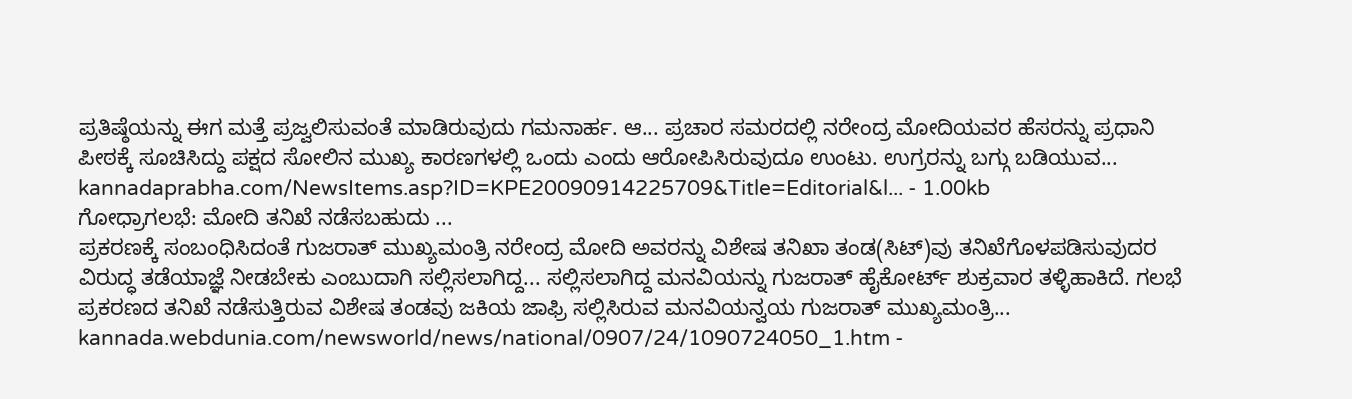ಪ್ರತಿಷ್ಠೆಯನ್ನು ಈಗ ಮತ್ತೆ ಪ್ರಜ್ವಲಿಸುವಂತೆ ಮಾಡಿರುವುದು ಗಮನಾರ್ಹ. ಆ... ಪ್ರಚಾರ ಸಮರದಲ್ಲಿ ನರೇಂದ್ರ ಮೋದಿಯವರ ಹೆಸರನ್ನು ಪ್ರಧಾನಿ ಪೀಠಕ್ಕೆ ಸೂಚಿಸಿದ್ದು ಪಕ್ಷದ ಸೋಲಿನ ಮುಖ್ಯ ಕಾರಣಗಳಲ್ಲಿ ಒಂದು ಎಂದು ಆರೋಪಿಸಿರುವುದೂ ಉಂಟು. ಉಗ್ರರನ್ನು ಬಗ್ಗು ಬಡಿಯುವ...
kannadaprabha.com/NewsItems.asp?ID=KPE20090914225709&Title=Editorial&l... - 1.00kb
ಗೋಧ್ರಾಗಲಭೆ: ಮೋದಿ ತನಿಖೆ ನಡೆಸಬಹುದು ...
ಪ್ರಕರಣಕ್ಕೆ ಸಂಬಂಧಿಸಿದಂತೆ ಗುಜರಾತ್ ಮುಖ್ಯಮಂತ್ರಿ ನರೇಂದ್ರ ಮೋದಿ ಅವರನ್ನು ವಿಶೇಷ ತನಿಖಾ ತಂಡ(ಸಿಟ್)ವು ತನಿಖೆಗೊಳಪಡಿಸುವುದರ ವಿರುದ್ಧ ತಡೆಯಾಜ್ಞೆ ನೀಡಬೇಕು ಎಂಬುದಾಗಿ ಸಲ್ಲಿಸಲಾಗಿದ್ದ... ಸಲ್ಲಿಸಲಾಗಿದ್ದ ಮನವಿಯನ್ನು ಗುಜರಾತ್ ಹೈಕೋರ್ಟ್ ಶುಕ್ರವಾರ ತಳ್ಳಿಹಾಕಿದೆ. ಗಲಭೆ ಪ್ರಕರಣದ ತನಿಖೆ ನಡೆಸುತ್ತಿರುವ ವಿಶೇಷ ತಂಡವು ಜಕಿಯ ಜಾಫ್ರಿ ಸಲ್ಲಿಸಿರುವ ಮನವಿಯನ್ವಯ ಗುಜರಾತ್ ಮುಖ್ಯಮಂತ್ರಿ...
kannada.webdunia.com/newsworld/news/national/0907/24/1090724050_1.htm -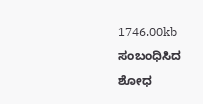1746.00kb
ಸಂಬಂಧಿಸಿದ ಶೋಧ